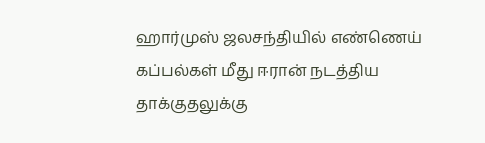ஹார்முஸ் ஜலசந்தியில் எண்ணெய் கப்பல்கள் மீது ஈரான் நடத்திய தாக்குதலுக்கு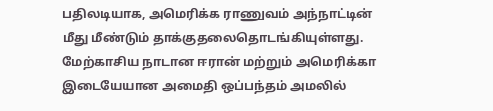பதிலடியாக, அமெரிக்க ராணுவம் அந்நாட்டின் மீது மீண்டும் தாக்குதலைதொடங்கியுள்ளது.
மேற்காசிய நாடான ஈரான் மற்றும் அமெரிக்கா இடையேயான அமைதி ஒப்பந்தம் அமலில்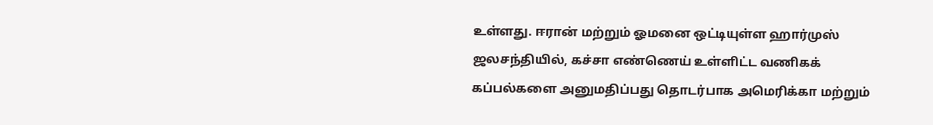உள்ளது. ஈரான் மற்றும் ஓமனை ஒட்டியுள்ள ஹார்முஸ் ஜலசந்தியில், கச்சா எண்ணெய் உள்ளிட்ட வணிகக் கப்பல்களை அனுமதிப்பது தொடர்பாக அமெரிக்கா மற்றும்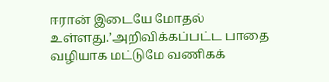ஈரான் இடையே மோதல் உள்ளது.’அறிவிக்கப்பட்ட பாதை வழியாக மட்டுமே வணிகக்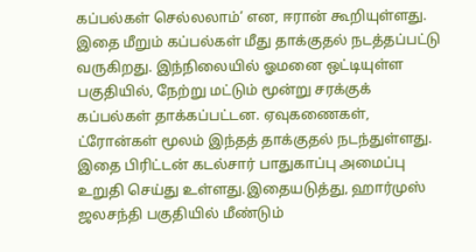கப்பல்கள் செல்லலாம்’ என, ஈரான் கூறியுள்ளது.
இதை மீறும் கப்பல்கள் மீது தாக்குதல் நடத்தப்பட்டு வருகிறது. இந்நிலையில் ஓமனை ஒட்டியுள்ள பகுதியில், நேற்று மட்டும் மூன்று சரக்குக் கப்பல்கள் தாக்கப்பட்டன. ஏவுகணைகள், ட்ரோன்கள் மூலம் இந்தத் தாக்குதல் நடந்துள்ளது. இதை பிரிட்டன் கடல்சார் பாதுகாப்பு அமைப்பு உறுதி செய்து உள்ளது.இதையடுத்து, ஹார்முஸ் ஜலசந்தி பகுதியில் மீண்டும்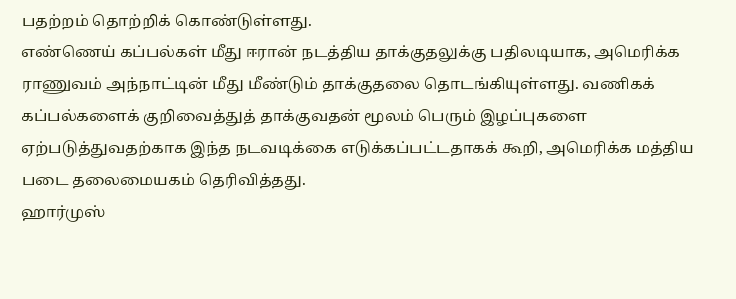பதற்றம் தொற்றிக் கொண்டுள்ளது.
எண்ணெய் கப்பல்கள் மீது ஈரான் நடத்திய தாக்குதலுக்கு பதிலடியாக, அமெரிக்க ராணுவம் அந்நாட்டின் மீது மீண்டும் தாக்குதலை தொடங்கியுள்ளது. வணிகக் கப்பல்களைக் குறிவைத்துத் தாக்குவதன் மூலம் பெரும் இழப்புகளை ஏற்படுத்துவதற்காக இந்த நடவடிக்கை எடுக்கப்பட்டதாகக் கூறி, அமெரிக்க மத்திய படை தலைமையகம் தெரிவித்தது.
ஹார்முஸ்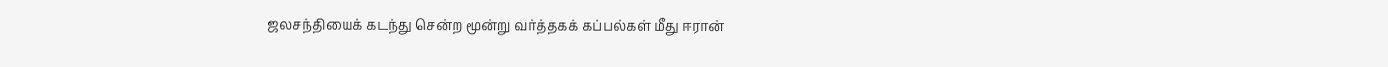ஜலசந்தியைக் கடந்து சென்ற மூன்று வர்த்தகக் கப்பல்கள் மீது ஈரான்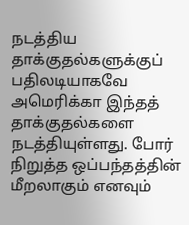நடத்திய தாக்குதல்களுக்குப் பதிலடியாகவே அமெரிக்கா இந்தத் தாக்குதல்களை நடத்தியுள்ளது. போர் நிறுத்த ஒப்பந்தத்தின் மீறலாகும் எனவும்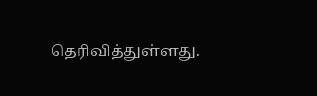தெரிவித்துள்ளது.